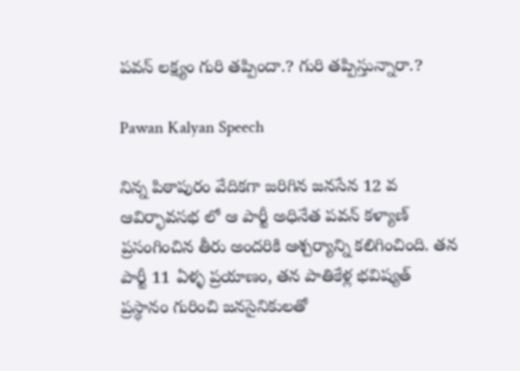పవన్ లక్ష్యం గురి తప్పిందా.? గురి తప్పిస్తున్నారా.?

Pawan Kalyan Speech

నిన్న పిఠాపురం వేదికగా జరిగిన జనసేన 12 వ ఆవిర్భావసభ లో ఆ పార్టీ అధినేత పవన్ కళ్యాణ్ ప్రసంగించిన తీరు అందరికి ఆశ్చర్యాన్ని కలిగించింది. తన పార్టీ 11 ఏళ్ళ ప్రయాణం, తన పాతికేళ్ల భవిష్యత్ ప్రస్థానం గురించి జనసైనికులతో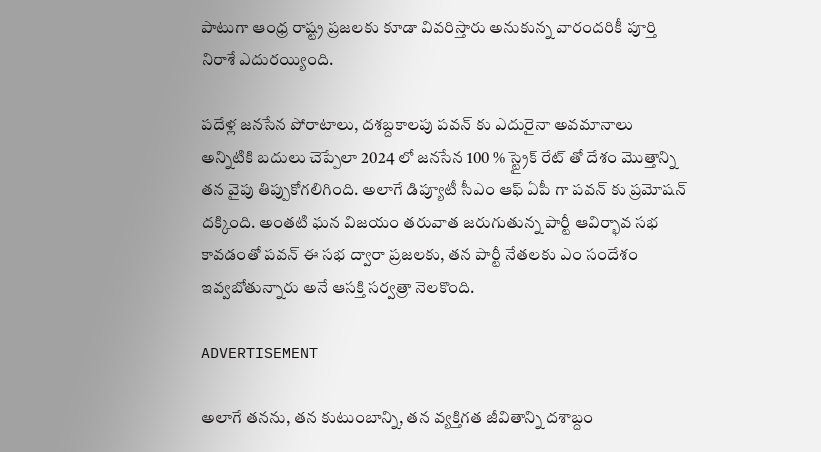పాటుగా ఆంధ్ర రాష్ట్ర ప్రజలకు కూడా వివరిస్తారు అనుకున్న వారందరికీ పూర్తి నిరాశే ఎదురయ్యింది.

పదేళ్ల జనసేన పోరాటాలు, దశబ్దకాలపు పవన్ కు ఎదురైనా అవమానాలు అన్నిటికి బదులు చెప్పేలా 2024 లో జనసేన 100 % స్ట్రైక్ రేట్ తో దేశం మొత్తాన్ని తన వైపు తిప్పుకోగలిగింది. అలాగే డిప్యూటీ సీఎం ఆఫ్ ఏపీ గా పవన్ కు ప్రమోషన్ దక్కింది. అంతటి ఘన విజయం తరువాత జరుగుతున్న పార్టీ ఆవిర్భావ సభ కావడంతో పవన్ ఈ సభ ద్వారా ప్రజలకు, తన పార్టీ నేతలకు ఎం సందేశం ఇవ్వబోతున్నారు అనే ఆసక్తి సర్వత్రా నెలకొంది.

ADVERTISEMENT

అలాగే తనను, తన కుటుంబాన్ని, తన వ్యక్తిగత జీవితాన్ని దశాబ్దం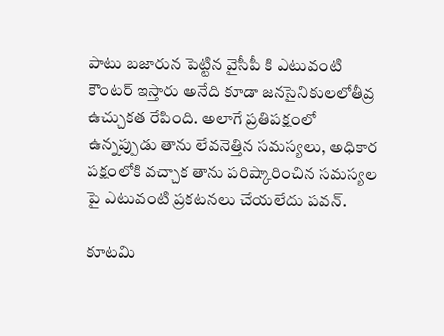పాటు బజారున పెట్టిన వైసీపీ కి ఎటువంటి కౌంటర్ ఇస్తారు అనేది కూడా జనసైనికులలోతీవ్ర ఉచ్చుకత రేపింది. అలాగే ప్రతిపక్షంలో ఉన్నప్పుడు తాను లేవనెత్తిన సమస్యలు, అధికార పక్షంలోకి వచ్చాక తాను పరిష్కారించిన సమస్యల పై ఎటువంటి ప్రకటనలు చేయలేదు పవన్.

కూటమి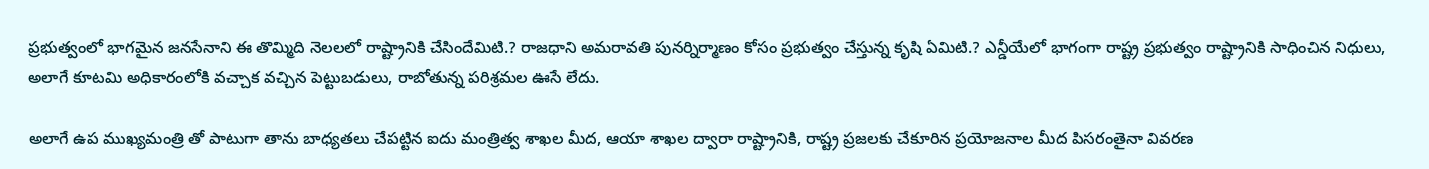ప్రభుత్వంలో భాగమైన జనసేనాని ఈ తొమ్మిది నెలలలో రాష్ట్రానికి చేసిందేమిటి.? రాజధాని అమరావతి పునర్నిర్మాణం కోసం ప్రభుత్వం చేస్తున్న కృషి ఏమిటి.? ఎన్డీయేలో భాగంగా రాష్ట్ర ప్రభుత్వం రాష్ట్రానికి సాధించిన నిధులు, అలాగే కూటమి అధికారంలోకి వచ్చాక వచ్చిన పెట్టుబడులు, రాబోతున్న పరిశ్రమల ఊసే లేదు.

అలాగే ఉప ముఖ్యమంత్రి తో పాటుగా తాను బాధ్యతలు చేపట్టిన ఐదు మంత్రిత్వ శాఖల మీద, ఆయా శాఖల ద్వారా రాష్ట్రానికి, రాష్ట్ర ప్రజలకు చేకూరిన ప్రయోజనాల మీద పిసరంతైనా వివరణ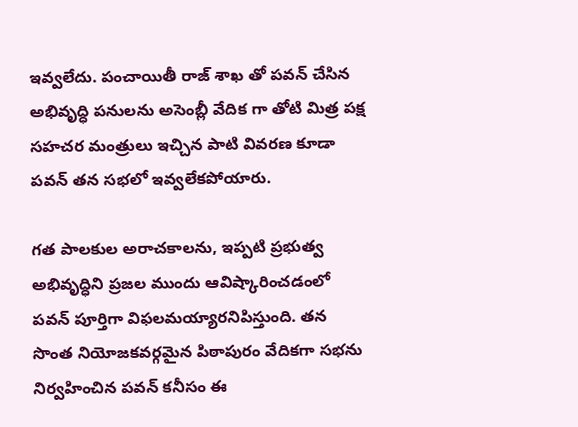ఇవ్వలేదు. పంచాయితీ రాజ్ శాఖ తో పవన్ చేసిన అభివృద్ధి పనులను అసెంబ్లీ వేదిక గా తోటి మిత్ర పక్ష సహచర మంత్రులు ఇచ్చిన పాటి వివరణ కూడా పవన్ తన సభలో ఇవ్వలేకపోయారు.

గత పాలకుల అరాచకాలను, ఇప్పటి ప్రభుత్వ అభివృద్ధిని ప్రజల ముందు ఆవిష్కారించడంలో పవన్ పూర్తిగా విఫలమయ్యారనిపిస్తుంది. తన సొంత నియోజకవర్గమైన పిఠాపురం వేదికగా సభను నిర్వహించిన పవన్ కనీసం ఈ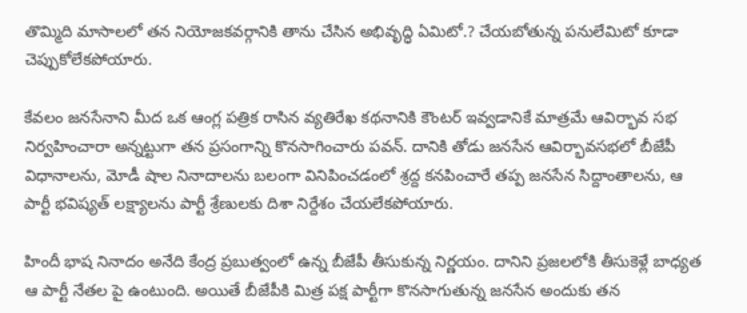తొమ్మిది మాసాలలో తన నియోజకవర్గానికి తాను చేసిన అభివృద్ధి ఏమిటో.? చేయబోతున్న పనులేమిటో కూడా చెప్పుకోలేకపోయారు.

కేవలం జనసేనాని మీద ఒక ఆంగ్ల పత్రిక రాసిన వ్యతిరేఖ కథనానికి కౌంటర్ ఇవ్వడానికే మాత్రమే ఆవిర్భావ సభ నిర్వహించారా అన్నట్టుగా తన ప్రసంగాన్ని కొనసాగించారు పవన్. దానికి తోడు జనసేన ఆవిర్భావసభలో బీజేపీ విధానాలను, మోడీ షాల నినాదాలను బలంగా వినిపించడంలో శ్రద్ద కనపించారే తప్ప జనసేన సిద్దాంతాలను, ఆ పార్టీ భవిష్యత్ లక్ష్యాలను పార్టీ శ్రేణులకు దిశా నిర్దేశం చేయలేకపోయారు.

హిందీ భాష నినాదం అనేది కేంద్ర ప్రబుత్వంలో ఉన్న బీజేపీ తీసుకున్న నిర్ణయం. దానిని ప్రజలలోకి తీసుకెళ్లే బాధ్యత ఆ పార్టీ నేతల పై ఉంటుంది. అయితే బీజేపీకి మిత్ర పక్ష పార్టీగా కొనసాగుతున్న జనసేన అందుకు తన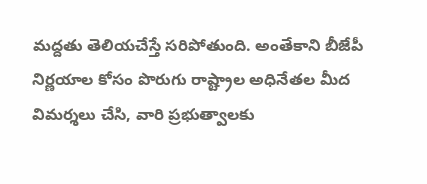మద్దతు తెలియచేస్తే సరిపోతుంది. అంతేకాని బీజేపీ నిర్ణయాల కోసం పొరుగు రాష్ట్రాల అధినేతల మీద విమర్శలు చేసి, వారి ప్రభుత్వాలకు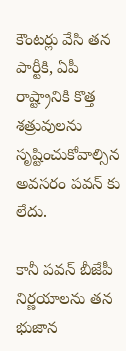కౌంటర్లు వేసి తన పార్టీకి, ఏపీ రాష్ట్రానికి కొత్త శత్రువులను సృష్టించుకోవాల్సిన అవసరం పవన్ కు లేదు.

కానీ పవన్ బీజేపీ నిర్ణయాలను తన భుజాన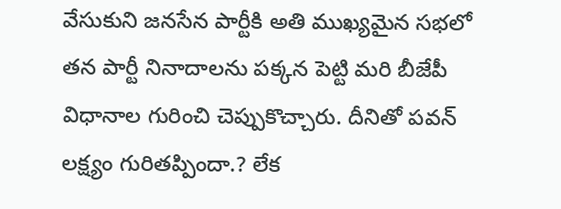వేసుకుని జనసేన పార్టీకి అతి ముఖ్యమైన సభలో తన పార్టీ నినాదాలను పక్కన పెట్టి మరి బీజేపీ విధానాల గురించి చెప్పుకొచ్చారు. దీనితో పవన్ లక్ష్యం గురితప్పిందా.? లేక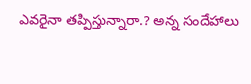ఎవరైనా తప్పిస్తున్నారా.? అన్న సందేహాలు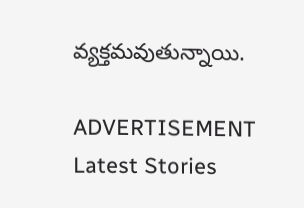వ్యక్తమవుతున్నాయి.

ADVERTISEMENT
Latest Stories